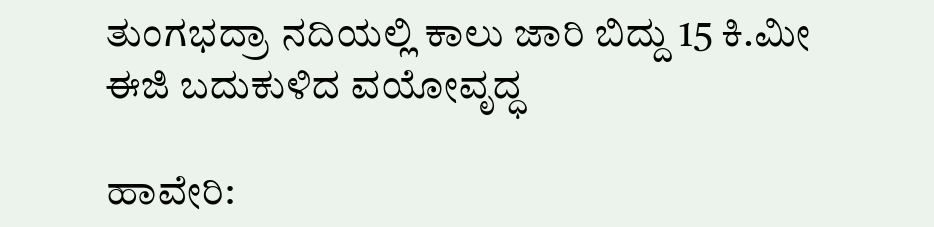ತುಂಗಭದ್ರಾ ನದಿಯಲ್ಲಿ ಕಾಲು ಜಾರಿ ಬಿದ್ದು 15 ಕಿ.ಮೀ ಈಜಿ ಬದುಕುಳಿದ ವಯೋವೃದ್ಧ

ಹಾವೇರಿ: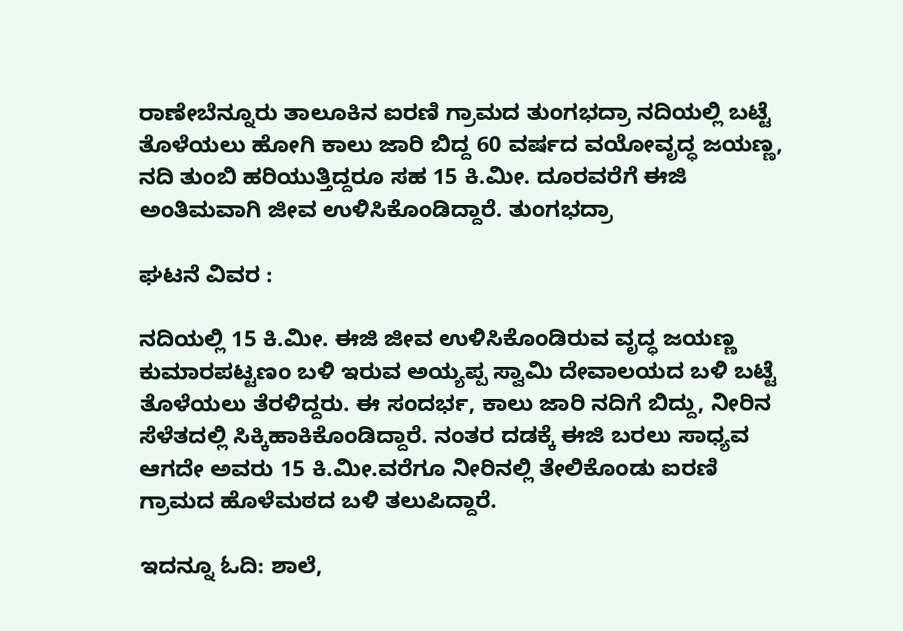ರಾಣೇಬೆನ್ನೂರು ತಾಲೂಕಿನ ಐರಣಿ ಗ್ರಾಮದ ತುಂಗಭದ್ರಾ ನದಿಯಲ್ಲಿ ಬಟ್ಟೆ ತೊಳೆಯಲು ಹೋಗಿ ಕಾಲು ಜಾರಿ ಬಿದ್ದ 60 ವರ್ಷದ ವಯೋವೃದ್ಧ ಜಯಣ್ಣ, ನದಿ ತುಂಬಿ ಹರಿಯುತ್ತಿದ್ದರೂ ಸಹ 15 ಕಿ.ಮೀ. ದೂರವರೆಗೆ ಈಜಿ ಅಂತಿಮವಾಗಿ ಜೀವ ಉಳಿಸಿಕೊಂಡಿದ್ದಾರೆ. ತುಂಗಭದ್ರಾ

ಘಟನೆ ವಿವರ :

ನದಿಯಲ್ಲಿ 15 ಕಿ.ಮೀ. ಈಜಿ ಜೀವ ಉಳಿಸಿಕೊಂಡಿರುವ ವೃದ್ಧ ಜಯಣ್ಣ ಕುಮಾರಪಟ್ಟಣಂ ಬಳಿ ಇರುವ ಅಯ್ಯಪ್ಪ ಸ್ವಾಮಿ ದೇವಾಲಯದ ಬಳಿ ಬಟ್ಟೆ ತೊಳೆಯಲು ತೆರಳಿದ್ದರು. ಈ ಸಂದರ್ಭ, ಕಾಲು ಜಾರಿ ನದಿಗೆ ಬಿದ್ದು, ನೀರಿನ ಸೆಳೆತದಲ್ಲಿ ಸಿಕ್ಕಿಹಾಕಿಕೊಂಡಿದ್ದಾರೆ. ನಂತರ ದಡಕ್ಕೆ ಈಜಿ ಬರಲು ಸಾಧ್ಯವ ಆಗದೇ ಅವರು 15 ಕಿ.ಮೀ.ವರೆಗೂ ನೀರಿನಲ್ಲಿ ತೇಲಿಕೊಂಡು ಐರಣಿ ಗ್ರಾಮದ ಹೊಳೆಮಠದ ಬಳಿ ತಲುಪಿದ್ದಾರೆ.

ಇದನ್ನೂ ಓದಿ: ಶಾಲೆ,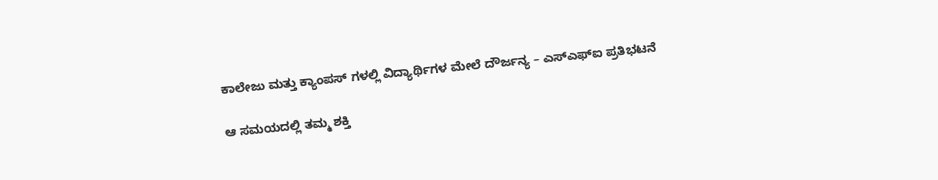ಕಾಲೇಜು ಮತ್ತು ಕ್ಯಾಂಪಸ್ ಗಳಲ್ಲಿ ವಿದ್ಯಾರ್ಥಿಗಳ ಮೇಲೆ ದೌರ್ಜನ್ಯ – ಎಸ್‌ಎಫ್‌ಐ ಪ್ರತಿಭಟನೆ

ಆ ಸಮಯದಲ್ಲಿ ತಮ್ಮ ಶಕ್ತಿ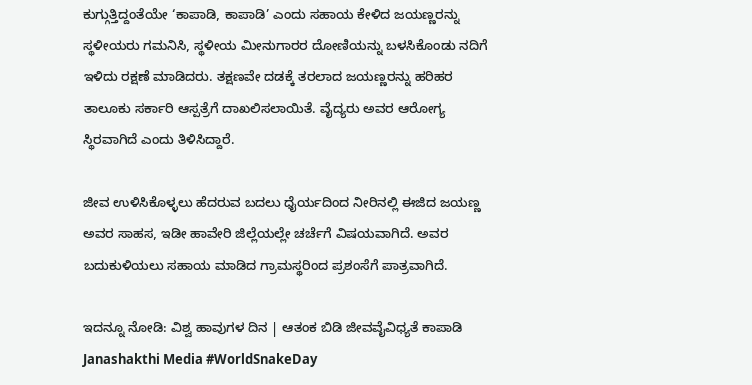ಕುಗ್ಗುತ್ತಿದ್ದಂತೆಯೇ ‘ಕಾಪಾಡಿ, ಕಾಪಾಡಿ’ ಎಂದು ಸಹಾಯ ಕೇಳಿದ ಜಯಣ್ಣರನ್ನು ಸ್ಥಳೀಯರು ಗಮನಿಸಿ, ಸ್ಥಳೀಯ ಮೀನುಗಾರರ ದೋಣಿಯನ್ನು ಬಳಸಿಕೊಂಡು ನದಿಗೆ ಇಳಿದು ರಕ್ಷಣೆ ಮಾಡಿದರು. ತಕ್ಷಣವೇ ದಡಕ್ಕೆ ತರಲಾದ ಜಯಣ್ಣರನ್ನು ಹರಿಹರ ತಾಲೂಕು ಸರ್ಕಾರಿ ಆಸ್ಪತ್ರೆಗೆ ದಾಖಲಿಸಲಾಯಿತೆ. ವೈದ್ಯರು ಅವರ ಆರೋಗ್ಯ ಸ್ಥಿರವಾಗಿದೆ ಎಂದು ತಿಳಿಸಿದ್ದಾರೆ.

ಜೀವ ಉಳಿಸಿಕೊಳ್ಳಲು ಹೆದರುವ ಬದಲು ಧೈರ್ಯದಿಂದ ನೀರಿನಲ್ಲಿ ಈಜಿದ ಜಯಣ್ಣ ಅವರ ಸಾಹಸ, ಇಡೀ ಹಾವೇರಿ ಜಿಲ್ಲೆಯಲ್ಲೇ ಚರ್ಚೆಗೆ ವಿಷಯವಾಗಿದೆ. ಅವರ ಬದುಕುಳಿಯಲು ಸಹಾಯ ಮಾಡಿದ ಗ್ರಾಮಸ್ಥರಿಂದ ಪ್ರಶಂಸೆಗೆ ಪಾತ್ರವಾಗಿದೆ.

ಇದನ್ನೂ ನೋಡಿ: ವಿಶ್ವ ಹಾವುಗಳ ದಿನ | ಆತಂಕ ಬಿಡಿ ಜೀವವೈವಿಧ್ಯತೆ ಕಾಪಾಡಿ Janashakthi Media #WorldSnakeDay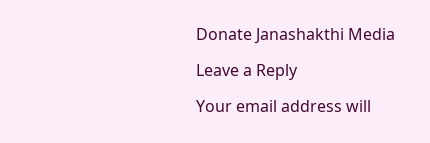Donate Janashakthi Media

Leave a Reply

Your email address will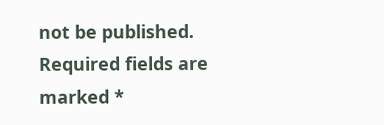not be published. Required fields are marked *